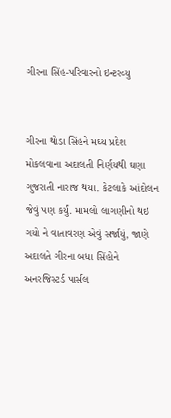ગીરના સિંહ-પરિવારનો ઇન્ટરવ્યુ


ગીરના થોડા સિંહને મઘ્ય પ્રદેશ મોકલવાના અદાલતી નિર્ણયથી ઘણા ગુજરાતી નારાજ થયા. કેટલાકે આંદોલન જેવું પણ કર્યું. મામલો લાગણીનો થઇ ગયો ને વાતાવરણ એવું સર્જાયું, જાણે અદાલતે ગીરના બધા સિંહોને અનરજિસ્ટર્ડ પાર્સલ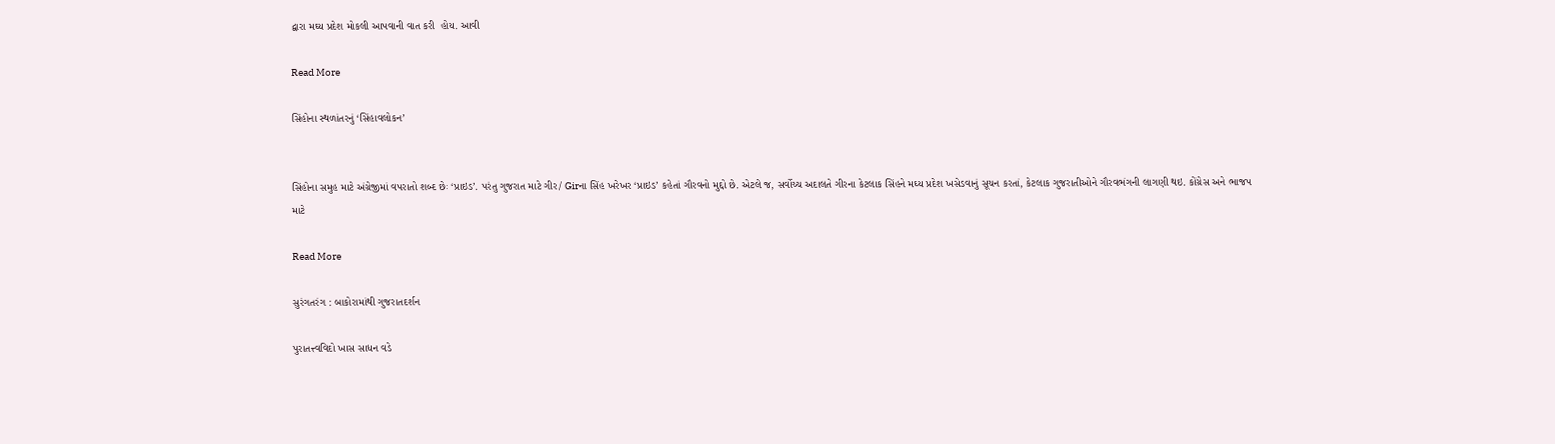દ્વારા મઘ્ય પ્રદેશ મોકલી આપવાની વાત કરી  હોય. આવી

Read More

સિંહોના સ્થળાંતરનું ‘સિંહાવલોકન’


સિંહોના સમુહ માટે અંગ્રેજીમાં વપરાતો શબ્દ છેઃ ‘પ્રાઇડ’. પરંતુ ગુજરાત માટે ગીર/ Girના સિંહ ખરેખર ‘પ્રાઇડ’ કહેતાં ગૌરવનો મુદ્દો છે. એટલે જ, સર્વોચ્ચ અદાલતે ગીરના કેટલાક સિંહને મઘ્ય પ્રદેશ ખસેડવાનું સૂચન કરતાં, કેટલાક ગુજરાતીઓને ગૌરવભંગની લાગણી થઇ. કોંગ્રેસ અને ભાજપ માટે

Read More

સુરંગતરંગ : બાકોરામાંથી ગુજરાતદર્શન

પુરાતત્ત્વવિદો ખાસ સાધન વડે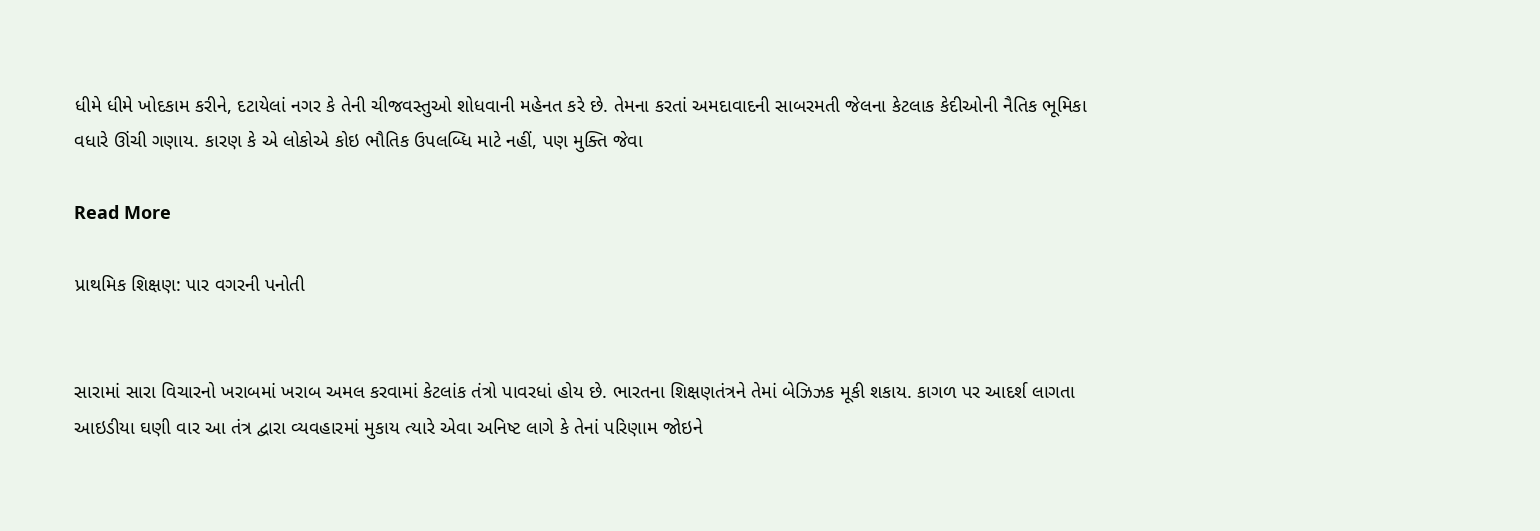ધીમે ધીમે ખોદકામ કરીને, દટાયેલાં નગર કે તેની ચીજવસ્તુઓ શોધવાની મહેનત કરે છે. તેમના કરતાં અમદાવાદની સાબરમતી જેલના કેટલાક કેદીઓની નૈતિક ભૂમિકા વધારે ઊંચી ગણાય. કારણ કે એ લોકોએ કોઇ ભૌતિક ઉપલબ્ધિ માટે નહીં, પણ મુક્તિ જેવા

Read More

પ્રાથમિક શિક્ષણ: પાર વગરની પનોતી


સારામાં સારા વિચારનો ખરાબમાં ખરાબ અમલ કરવામાં કેટલાંક તંત્રો પાવરધાં હોય છે. ભારતના શિક્ષણતંત્રને તેમાં બેઝિઝક મૂકી શકાય. કાગળ પર આદર્શ લાગતા આઇડીયા ઘણી વાર આ તંત્ર દ્વારા વ્યવહારમાં મુકાય ત્યારે એવા અનિષ્ટ લાગે કે તેનાં પરિણામ જોઇને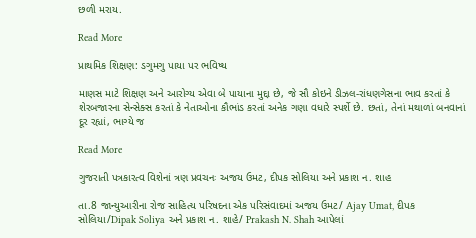છળી મરાય.

Read More

પ્રાથમિક શિક્ષણ: ડગુમગુ પાયા પર ભવિષ્ય

માણસ માટે શિક્ષણ અને આરોગ્ય એવા બે પાયાના મુદ્દા છે, જે સૌ કોઇને ડીઝલ-રાંધણગેસના ભાવ કરતાં કે શેરબજારના સેન્સેક્સ કરતાં કે નેતાઓના કૌભાંડ કરતાં અનેક ગણા વધારે સ્પર્શે છે. છતાં, તેનાં મથાળાં બનવાનાં દૂર રહ્યાં, ભાગ્યે જ

Read More

ગુજરાતી પત્રકારત્વ વિશેનાં ત્રણ પ્રવચનઃ અજય ઉમટ, દીપક સોલિયા અને પ્રકાશ ન. શાહ

તા.8 જાન્યુઆરીના રોજ સાહિત્ય પરિષદના એક પરિસંવાદમાં અજય ઉમટ/ Ajay Umat, દીપક સોલિયા/Dipak Soliya અને પ્રકાશ ન. શાહે/ Prakash N. Shah આપેલાં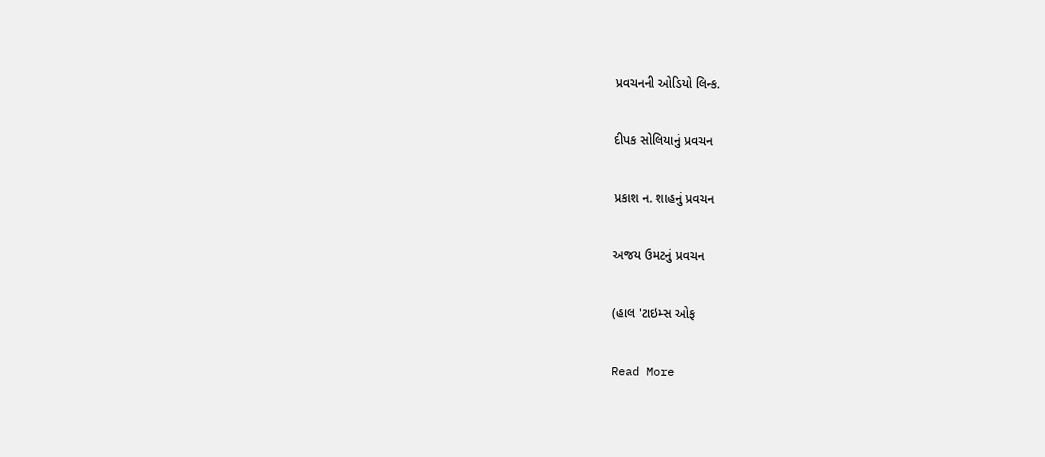પ્રવચનની ઓડિયો લિન્ક.

દીપક સોલિયાનું પ્રવચન

પ્રકાશ ન. શાહનું પ્રવચન

અજય ઉમટનું પ્રવચન

(હાલ 'ટાઇમ્સ ઓફ

Read More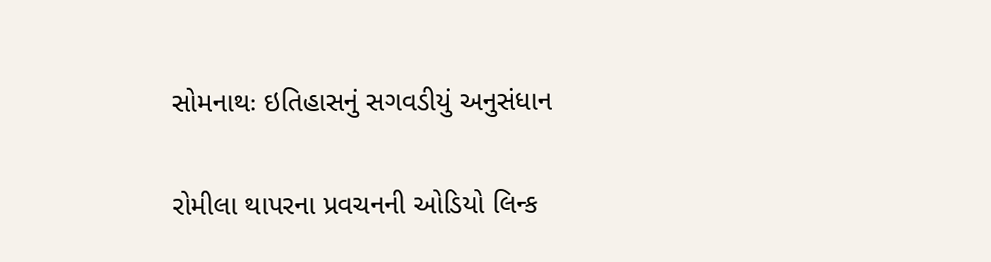સોમનાથઃ ઇતિહાસનું સગવડીયું અનુસંધાન

રોમીલા થાપરના પ્રવચનની ઓડિયો લિન્ક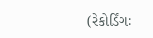(રેકોર્ડિંગઃ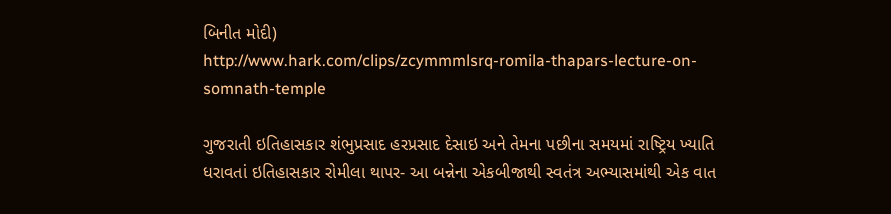બિનીત મોદી)
http://www.hark.com/clips/zcymmmlsrq-romila-thapars-lecture-on-somnath-temple

ગુજરાતી ઇતિહાસકાર શંભુપ્રસાદ હરપ્રસાદ દેસાઇ અને તેમના પછીના સમયમાં રાષ્ટ્રિય ખ્યાતિ ધરાવતાં ઇતિહાસકાર રોમીલા થાપર- આ બન્નેના એકબીજાથી સ્વતંત્ર અભ્યાસમાંથી એક વાત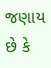જણાય છે કે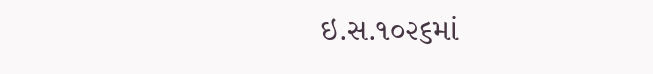ઇ.સ.૧૦૨૬માં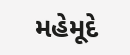મહેમૂદે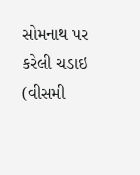સોમનાથ પર કરેલી ચડાઇ (વીસમી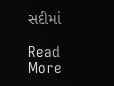સદીમાં

Read More